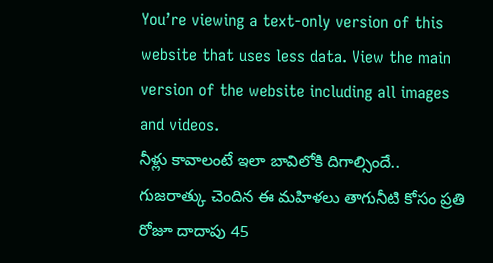You’re viewing a text-only version of this website that uses less data. View the main version of the website including all images and videos.
నీళ్లు కావాలంటే ఇలా బావిలోకి దిగాల్సిందే..
గుజరాత్కు చెందిన ఈ మహిళలు తాగునీటి కోసం ప్రతి రోజూ దాదాపు 45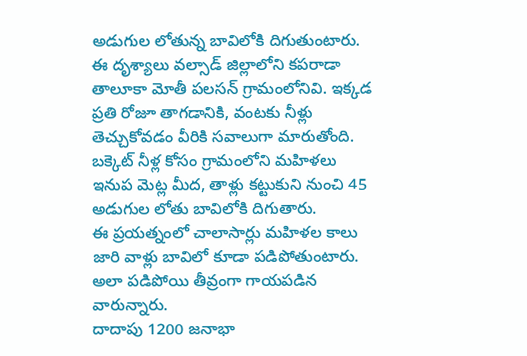అడుగుల లోతున్న బావిలోకి దిగుతుంటారు.
ఈ దృశ్యాలు వల్సాడ్ జిల్లాలోని కపరాడా తాలూకా మోతీ పలసన్ గ్రామంలోనివి. ఇక్కడ ప్రతి రోజూ తాగడానికి, వంటకు నీళ్లు తెచ్చుకోవడం వీరికి సవాలుగా మారుతోంది.
బక్కెట్ నీళ్ల కోసం గ్రామంలోని మహిళలు ఇనుప మెట్ల మీద, తాళ్లు కట్టుకుని నుంచి 45 అడుగుల లోతు బావిలోకి దిగుతారు.
ఈ ప్రయత్నంలో చాలాసార్లు మహిళల కాలు జారి వాళ్లు బావిలో కూడా పడిపోతుంటారు. అలా పడిపోయి తీవ్రంగా గాయపడిన వారున్నారు.
దాదాపు 1200 జనాభా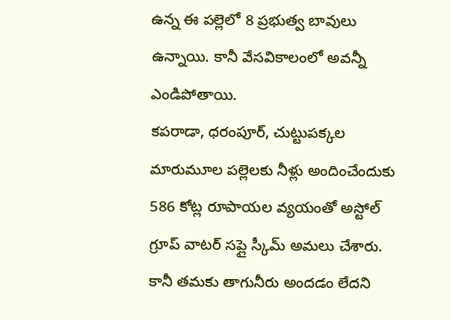ఉన్న ఈ పల్లెలో 8 ప్రభుత్వ బావులు ఉన్నాయి. కానీ వేసవికాలంలో అవన్నీ ఎండిపోతాయి.
కపరాడా, ధరంపూర్, చుట్టుపక్కల మారుమూల పల్లెలకు నీళ్లు అందించేందుకు 586 కోట్ల రూపాయల వ్యయంతో అస్టోల్ గ్రూప్ వాటర్ సప్లై స్కీమ్ అమలు చేశారు.
కానీ తమకు తాగునీరు అందడం లేదని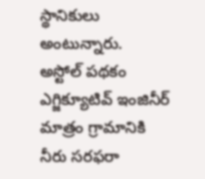స్థానికులు అంటున్నారు.
అస్టోల్ పథకం ఎగ్జిక్యూటివ్ ఇంజినీర్ మాత్రం గ్రామానికి నీరు సరఫరా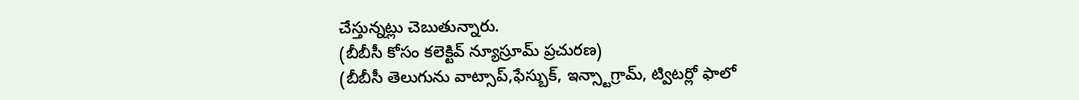చేస్తున్నట్లు చెబుతున్నారు.
(బీబీసీ కోసం కలెక్టివ్ న్యూస్రూమ్ ప్రచురణ)
(బీబీసీ తెలుగును వాట్సాప్,ఫేస్బుక్, ఇన్స్టాగ్రామ్, ట్విటర్లో ఫాలో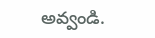అవ్వండి.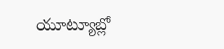యూట్యూబ్లో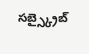సబ్స్క్రైబ్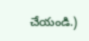చేయండి.)